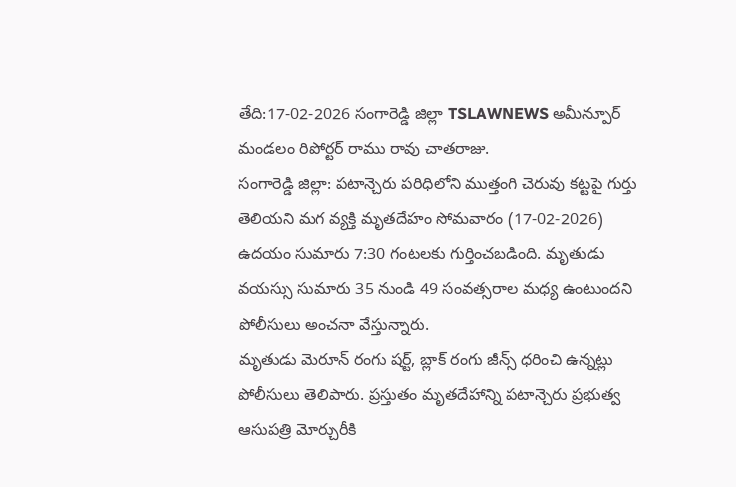తేది:17-02-2026 సంగారెడ్డి జిల్లా TSLAWNEWS అమీన్పూర్ మండలం రిపోర్టర్ రాము రావు చాతరాజు.
సంగారెడ్డి జిల్లా: పటాన్చెరు పరిధిలోని ముత్తంగి చెరువు కట్టపై గుర్తు తెలియని మగ వ్యక్తి మృతదేహం సోమవారం (17-02-2026) ఉదయం సుమారు 7:30 గంటలకు గుర్తించబడింది. మృతుడు వయస్సు సుమారు 35 నుండి 49 సంవత్సరాల మధ్య ఉంటుందని పోలీసులు అంచనా వేస్తున్నారు.
మృతుడు మెరూన్ రంగు షర్ట్, బ్లాక్ రంగు జీన్స్ ధరించి ఉన్నట్లు పోలీసులు తెలిపారు. ప్రస్తుతం మృతదేహాన్ని పటాన్చెరు ప్రభుత్వ ఆసుపత్రి మోర్చురీకి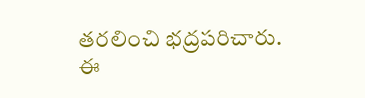తరలించి భద్రపరిచారు.
ఈ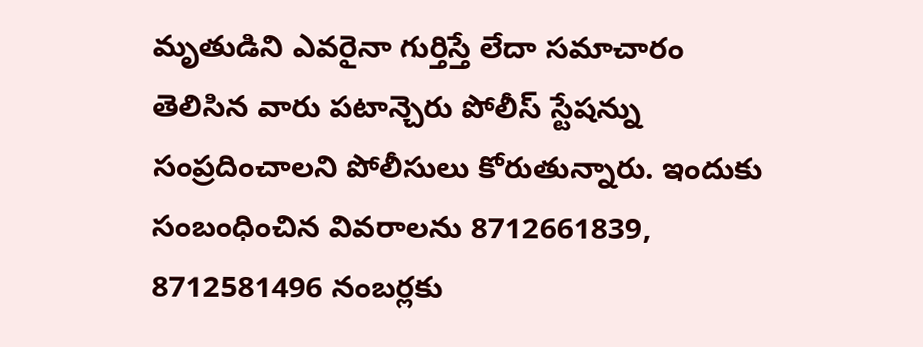మృతుడిని ఎవరైనా గుర్తిస్తే లేదా సమాచారం తెలిసిన వారు పటాన్చెరు పోలీస్ స్టేషన్ను సంప్రదించాలని పోలీసులు కోరుతున్నారు. ఇందుకు సంబంధించిన వివరాలను 8712661839, 8712581496 నంబర్లకు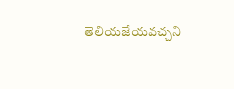తెలియజేయవచ్చని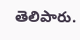తెలిపారు.